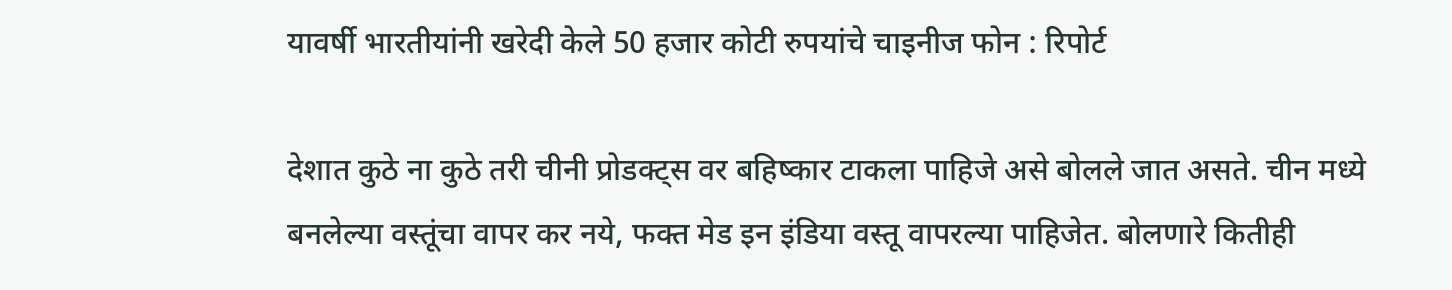यावर्षी भारतीयांनी खरेदी केले 50 हजार कोटी रुपयांचे चाइनीज फोन : रिपोर्ट

देशात कुठे ना कुठे तरी चीनी प्रोडक्ट्स वर बहिष्कार टाकला पाहिजे असे बोलले जात असते. चीन मध्ये बनलेल्या वस्तूंचा वापर कर नये, फक्त मेड इन इंडिया वस्तू वापरल्या पाहिजेत. बोलणारे कितीही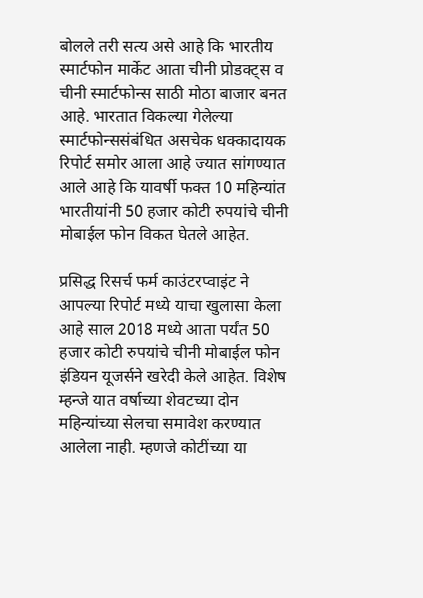बोलले तरी सत्य असे आहे कि भारतीय स्मार्टफोन मार्केट आता चीनी प्रोडक्ट्स व चीनी स्मार्टफोन्स साठी मोठा बाजार बनत आहे. भारतात विकल्या गेलेल्या स्मार्टफोन्ससंबंधित असचेक धक्कादायक रिपोर्ट समोर आला आहे ज्यात सांगण्यात आले आहे कि यावर्षी फक्त 10 महिन्यांत भारतीयांनी 50 हजार कोटी रुपयांचे चीनी मोबाईल फोन विकत घेतले आहेत.

प्रसिद्ध रिसर्च फर्म काउंटरप्वाइंट ने आपल्या रिपोर्ट मध्ये याचा खुलासा केला आहे साल 2018 मध्ये आता पर्यंत 50 हजार कोटी रुपयांचे चीनी मोबाईल फोन इंडियन यूजर्सने खरेदी केले आहेत. विशेष म्हन्जे यात वर्षाच्या शेवटच्या दोन महिन्यांच्या सेलचा समावेश करण्यात आलेला नाही. म्हणजे कोटींच्या या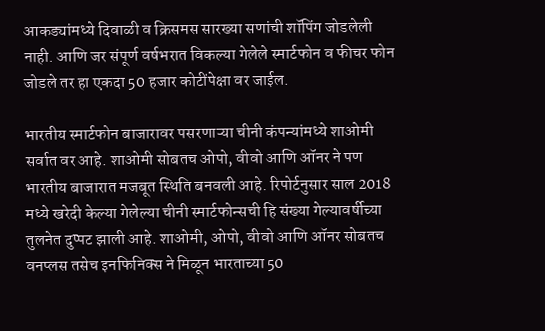आकड्यांमध्ये दिवाळी व क्रिसमस सारख्या सणांची शॉपिंग जोडलेली नाही. आणि जर संपूर्ण वर्षभरात विकल्या गेलेले स्मार्टफोन व फीचर फोन जोडले तर हा एकदा 50 हजार कोटींपेक्षा वर जाईल.

भारतीय स्मार्टफोन बाजारावर पसरणाऱ्या चीनी कंपन्यांमध्ये शाओमी सर्वात वर आहे. शाओमी सोबतच ओपो, वीवो आणि ऑनर ने पण भारतीय बाजारात मजबूत स्थिति बनवली आहे. रिपोर्टनुसार साल 2018 मध्ये खरेदी केल्या गेलेल्या चीनी स्मार्टफोन्सची हि संख्या गेल्यावर्षीच्या तुलनेत दुप्पट झाली आहे. शाओमी, ओपो, वीवो आणि ऑनर सोबतच वनप्लस तसेच इनफिनिक्स ने मिळून भारताच्या 50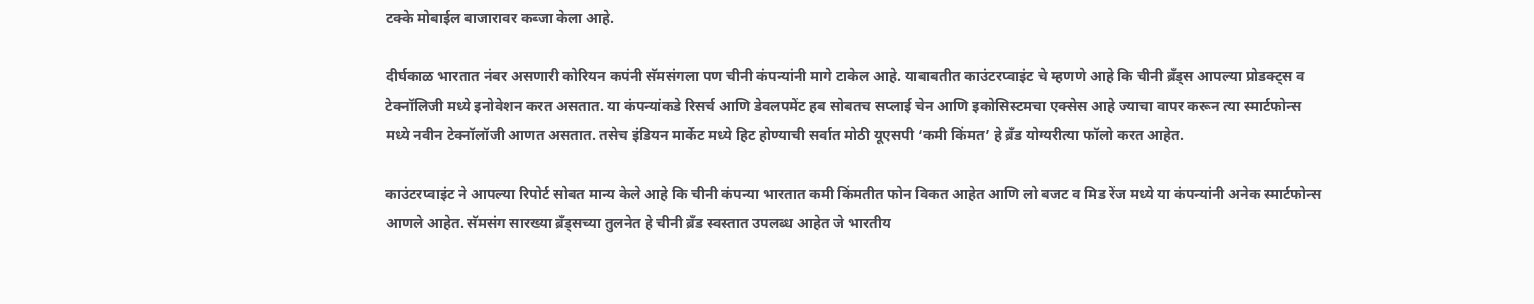टक्के मोबाईल बाजारावर कब्जा केला आहे.

दीर्घकाळ भारतात नंबर असणारी कोरियन कपंनी सॅमसंगला पण चीनी कंपन्यांनी मागे टाकेल आहे. याबाबतीत काउंटरप्वाइंट चे म्हणणे आहे कि चीनी ब्रँड्स आपल्या प्रोडक्ट्स व टेक्नॉलिजी मध्ये इनोवेशन करत असतात. या कंपन्यांकडे रिसर्च आणि डेवलपमेंट हब सोबतच सप्लाई चेन आणि इकोसिस्टमचा एक्सेस आहे ज्याचा वापर करून त्या स्मार्टफोन्स मध्ये नवीन टेक्नॉलॉजी आणत असतात. तसेच इंडियन मार्केट मध्ये हिट होण्याची सर्वात मोठी यूएसपी ‘कमी किंमत’ हे ब्रँड योग्यरीत्या फॉलो करत आहेत.

काउंटरप्वाइंट ने आपल्या रिपोर्ट सोबत मान्य केले आहे कि चीनी कंपन्या भारतात कमी किंमतीत फोन विकत आहेत आणि लो बजट व मिड रेंज मध्ये या कंपन्यांनी अनेक स्मार्टफोन्स आणले आहेत. सॅमसंग सारख्या ब्रँड्सच्या तुलनेत हे चीनी ब्रँड स्वस्तात उपलब्ध आहेत जे भारतीय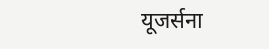यूजर्सना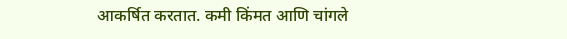आकर्षित करतात. कमी किंमत आणि चांगले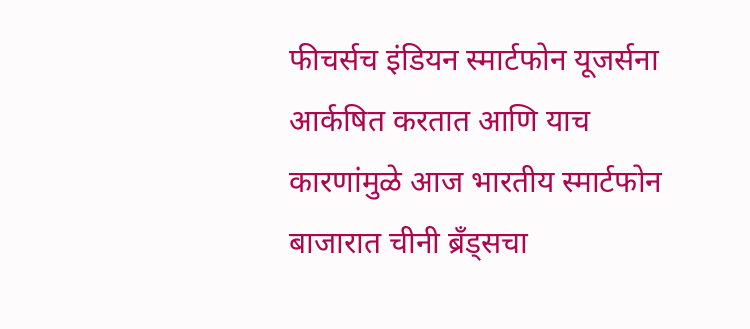फीचर्सच इंडियन स्मार्टफोन यूजर्सना आर्कषित करतात आणि याच कारणांमुळे आज भारतीय स्मार्टफोन बाजारात चीनी ब्रँड्सचा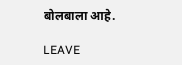बोलबाला आहे.

LEAVE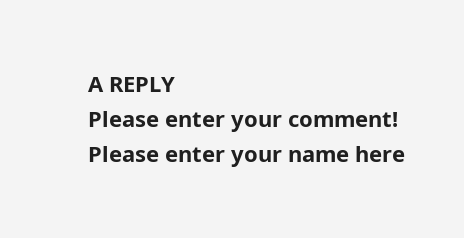A REPLY
Please enter your comment!
Please enter your name here